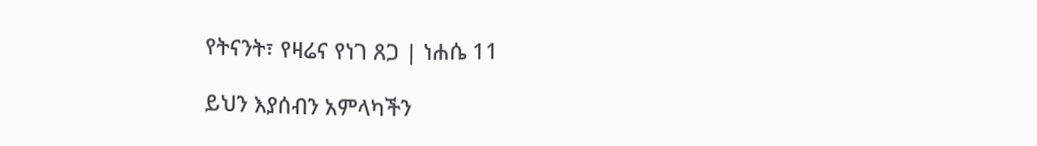የትናንት፣ የዛሬና የነገ ጸጋ | ነሐሴ 11

ይህን እያሰብን አምላካችን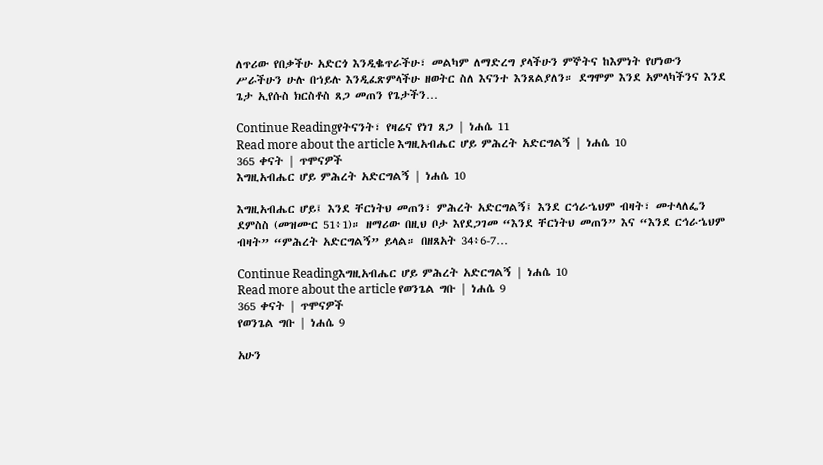ለጥሪው የበቃችሁ አድርጎ እንዲቈጥራችሁ፣ መልካም ለማድረግ ያላችሁን ምኞትና ከእምነት የሆነውን ሥራችሁን ሁሉ በኀይሉ እንዲፈጽምላችሁ ዘወትር ስለ እናንተ እንጸልያለን። ደግሞም እንደ አምላካችንና እንደ ጌታ ኢየሱስ ክርስቶስ ጸጋ መጠን የጌታችን…

Continue Readingየትናንት፣ የዛሬና የነገ ጸጋ | ነሐሴ 11
Read more about the article እግዚአብሔር ሆይ ምሕረት አድርግልኝ | ነሐሴ 10
365 ቀናት | ጥሞናዎች
እግዚአብሔር ሆይ ምሕረት አድርግልኝ | ነሐሴ 10

እግዚአብሔር ሆይ፤ እንደ ቸርነትህ መጠን፣ ምሕረት አድርግልኝ፤ እንደ ርኅራኄህም ብዛት፣ መተላለፌን ደምስስ (መዝሙር 51፥1)። ዘማሪው በዚህ ቦታ እየደጋገመ “እንደ ቸርነትህ መጠን” እና “እንደ ርኅራኄህም ብዛት” “ምሕረት አድርግልኝ” ይላል። በዘጸአት 34፥6-7…

Continue Readingእግዚአብሔር ሆይ ምሕረት አድርግልኝ | ነሐሴ 10
Read more about the article የወንጌል ግቡ | ነሐሴ 9
365 ቀናት | ጥሞናዎች
የወንጌል ግቡ | ነሐሴ 9

አሁን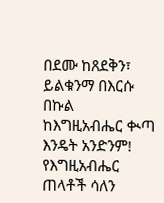በደሙ ከጸደቅን፣ ይልቁንማ በእርሱ በኩል ከእግዚአብሔር ቊጣ እንዴት አንድንም! የእግዚአብሔር ጠላቶች ሳለን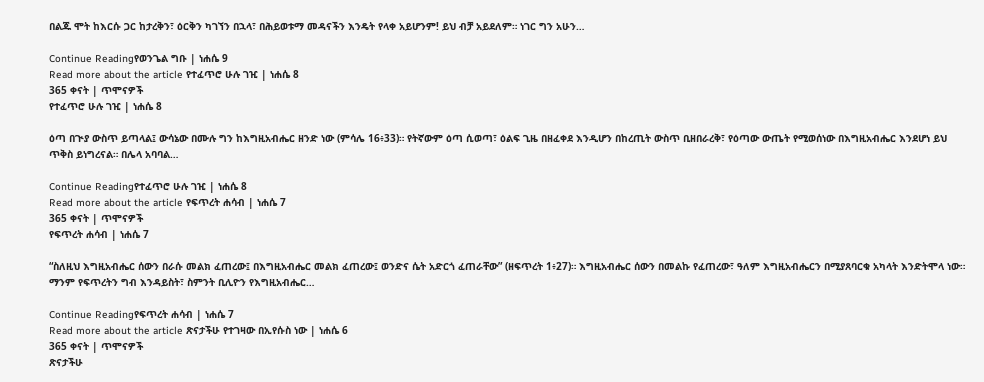በልጁ ሞት ከእርሱ ጋር ከታረቅን፣ ዕርቅን ካገኘን በኋላ፣ በሕይወቱማ መዳናችን እንዴት የላቀ አይሆንም! ይህ ብቻ አይደለም። ነገር ግን አሁን…

Continue Readingየወንጌል ግቡ | ነሐሴ 9
Read more about the article የተፈጥሮ ሁሉ ገዢ | ነሐሴ 8
365 ቀናት | ጥሞናዎች
የተፈጥሮ ሁሉ ገዢ | ነሐሴ 8

ዕጣ በጒያ ውስጥ ይጣላል፤ ውሳኔው በሙሉ ግን ከእግዚአብሔር ዘንድ ነው (ምሳሌ 16፥33)። የትኛውም ዕጣ ሲወጣ፣ ዕልፍ ጊዜ በዘፈቀደ እንዲሆን በከረጢት ውስጥ ቢዘበራረቅ፣ የዕጣው ውጤት የሚወሰነው በእግዚአብሔር እንደሆነ ይህ ጥቅስ ይነግረናል። በሌላ አባባል…

Continue Readingየተፈጥሮ ሁሉ ገዢ | ነሐሴ 8
Read more about the article የፍጥረት ሐሳብ | ነሐሴ 7
365 ቀናት | ጥሞናዎች
የፍጥረት ሐሳብ | ነሐሴ 7

“ስለዚህ እግዚአብሔር ሰውን በራሱ መልክ ፈጠረው፤ በእግዚአብሔር መልክ ፈጠረው፤ ወንድና ሴት አድርጎ ፈጠራቸው” (ዘፍጥረት 1፥27)። እግዚአብሔር ሰውን በመልኩ የፈጠረው፣ ዓለም እግዚአብሔርን በሚያጸባርቁ አካላት እንድትሞላ ነው። ማንም የፍጥረትን ግብ እንዳይስት፣ ስምንት ቢሊዮን የእግዚአብሔር…

Continue Readingየፍጥረት ሐሳብ | ነሐሴ 7
Read more about the article ጽናታችሁ የተገዛው በኢየሱስ ነው | ነሐሴ 6
365 ቀናት | ጥሞናዎች
ጽናታችሁ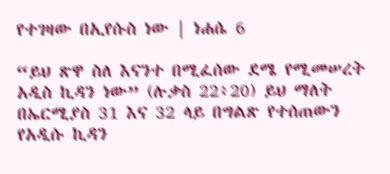የተገዛው በኢየሱስ ነው | ነሐሴ 6

“ይህ ጽዋ ስለ እናንተ በሚፈሰው ደሜ የሚመሠረት አዲስ ኪዳን ነው” (ሉቃስ 22፥20) ይህ ማለት በኤርሚያስ 31 እና 32 ላይ በግልጽ የተሰጠውን የአዲሱ ኪዳን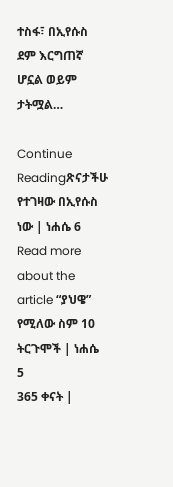ተስፋ፣ በኢየሱስ ደም እርግጠኛ ሆኗል ወይም ታትሟል…

Continue Readingጽናታችሁ የተገዛው በኢየሱስ ነው | ነሐሴ 6
Read more about the article “ያህዌ” የሚለው ስም 10 ትርጉሞች | ነሐሴ 5
365 ቀናት |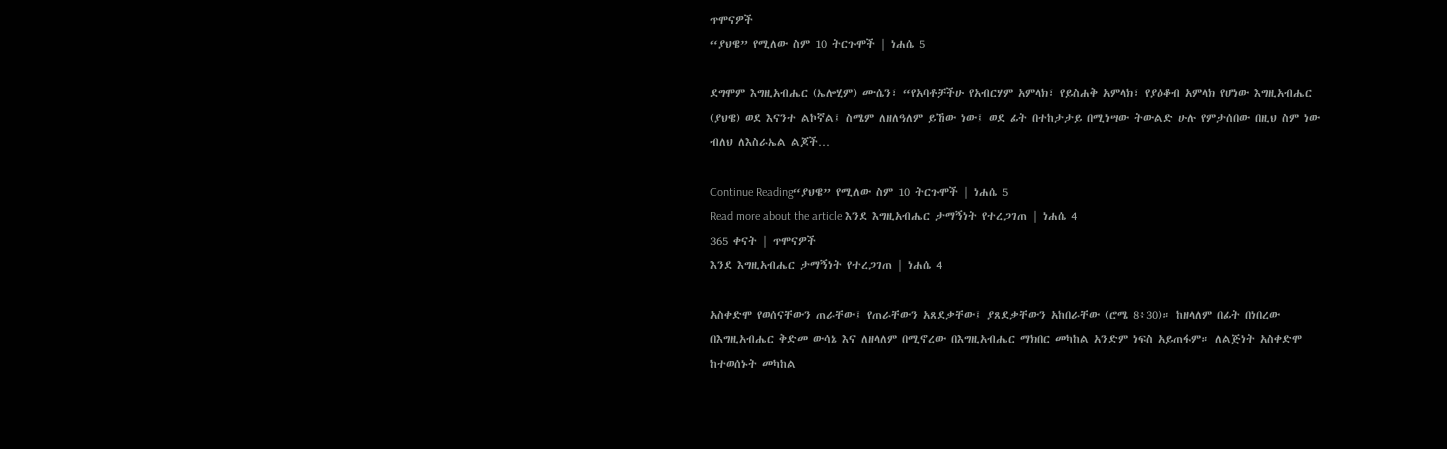ጥሞናዎች
“ያህዌ” የሚለው ስም 10 ትርጉሞች | ነሐሴ 5

ደግሞም እግዚአብሔር (ኤሎሂም) ሙሴን፣ “የአባቶቻችሁ የአብርሃም አምላክ፣ የይስሐቅ አምላክ፣ የያዕቆብ አምላክ የሆነው እግዚአብሔር (ያህዌ) ወደ እናንተ ልኮኛል፤ ስሜም ለዘለዓለም ይኸው ነው፤ ወደ ፊት በተከታታይ በሚነሣው ትውልድ ሁሉ የምታሰበው በዚህ ስም ነው ብለህ ለእስራኤል ልጆች…

Continue Reading“ያህዌ” የሚለው ስም 10 ትርጉሞች | ነሐሴ 5
Read more about the article እንደ እግዚአብሔር ታማኝነት የተረጋገጠ | ነሐሴ 4
365 ቀናት | ጥሞናዎች
እንደ እግዚአብሔር ታማኝነት የተረጋገጠ | ነሐሴ 4

አስቀድሞ የወሰናቸውን ጠራቸው፤ የጠራቸውን አጸደቃቸው፤ ያጸደቃቸውን አከበራቸው (ሮሜ 8፥30)። ከዘላለም በፊት በነበረው በእግዚአብሔር ቅድመ ውሳኔ እና ለዘላለም በሚኖረው በእግዚአብሔር ማክበር መካከል አንድም ነፍስ አይጠፋም። ለልጅነት አስቀድሞ ከተወሰኑት መካከል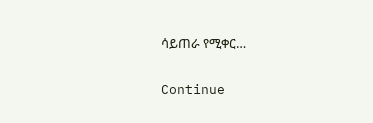ሳይጠራ የሚቀር…

Continue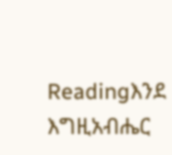Readingእንደ እግዚአብሔር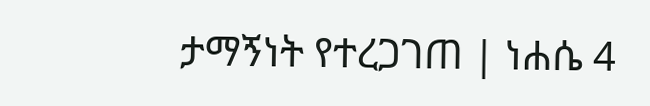ታማኝነት የተረጋገጠ | ነሐሴ 4